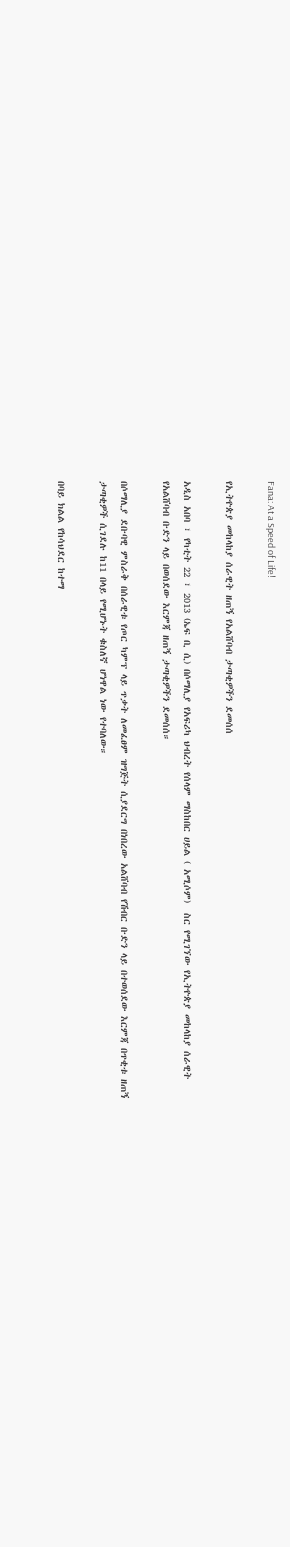Fana: At a Speed of Life!

የኢትዮጵያ መከላከያ ሰራዊት ዘጠኝ የአልሸባብ ታጣቂዎችን ደመሰሰ

አዲስ አበባ ፣ የካቲት 22 ፣ 2013 (ኤፍ ቢ ሲ) በሶማሊያ የአፍሪካ ህብረት የሰላም ማስከበር ሀይል ( አሚሶም)  ስር የሚገኘው የኢትዮጵያ መከላከያ ሰራዊት  የአልሸባብ ቡድን ላይ በወሰደው እርምጃ ዘጠኝ ታጣቂዎችን ደመሰሰ።

በሶማሊያ ደቡባዊ ምስራቅ በሰራዊቱ የጦር ካምፕ ላይ ጥቃት ለመፈፀም ዝግጅት ሲያደርግ በነበረው አልሸባብ የሽብር ቡድን ላይ በተወሰደው እርምጃ በጥቂቱ ዘጠኝ ታጣቂዎች ሲገደሉ ከ11 በላይ የሚሆኑት ቁስለኛ ሆነዋል ነው የተባለው።

በባይ ክልል የከሳህደር ከተማ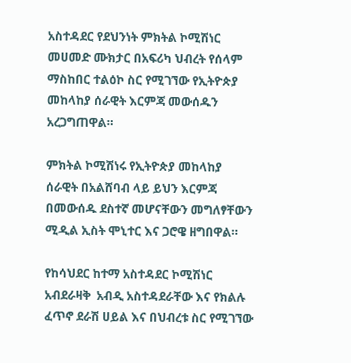አስተዳደር የደህንነት ምክትል ኮሚሽነር መሀመድ ሙክታር በአፍሪካ ህብረት የሰላም ማስከበር ተልዕኮ ስር የሚገኘው የኢትዮጵያ መከላከያ ሰራዊት እርምጃ መውሰዱን አረጋግጠዋል።

ምክትል ኮሚሽነሩ የኢትዮጵያ መከላከያ ሰራዊት በአልሸባብ ላይ ይህን እርምጃ በመውሰዱ ደስተኛ መሆናቸውን መግለፃቸውን ሚዲል ኢስት ሞኒተር እና ጋሮዌ ዘግበዋል።

የከሳህደር ከተማ አስተዳደር ኮሚሽነር  አብደራዛቅ  አብዲ አስተዳደራቸው እና የክልሉ ፈጥኖ ደራሽ ሀይል እና በህብረቱ ስር የሚገኘው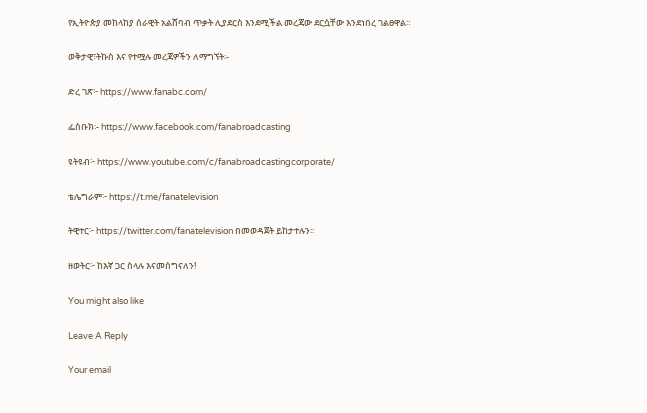የኢትዮጵያ መከላከያ ሰራዊት አልሸባብ ጥቃት ሊያደርስ እንደሚችል መረጃው ደርሷቸው እንደነበረ ገልፀዋል።

ወቅታዊ፣ትኩስ እና የተሟሉ መረጃዎችን ለማግኘት፡-

ድረ ገጽ፦ https://www.fanabc.com/

ፌስቡክ፡- https://www.facebook.com/fanabroadcasting

ዩትዩብ፦ https://www.youtube.com/c/fanabroadcastingcorporate/

ቴሌግራም፦ https://t.me/fanatelevision

ትዊተር፦ https://twitter.com/fanatelevision በመወዳጀት ይከታተሉን፡፡

ዘወትር፦ ከእኛ ጋር ስላሉ እናመሰግናለን!

You might also like

Leave A Reply

Your email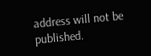address will not be published.